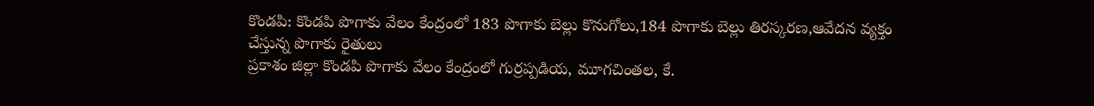కొండపి: కొండపి పొగాకు వేలం కేంద్రంలో 183 పొగాకు బెల్లు కొనుగోలు,184 పొగాకు బెల్లు తిరస్కరణ,ఆవేదన వ్యక్తం చేస్తున్న పొగాకు రైతులు
ప్రకాశం జిల్లా కొండపి పొగాకు వేలం కేంద్రంలో గుర్రప్పడియ, మూగచింతల, కే.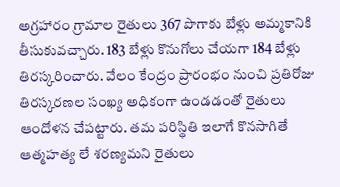అగ్రహారం గ్రామాల రైతులు 367 పొగాకు బేళ్లు అమ్మకానికి తీసుకువచ్చారు. 183 బేళ్లు కొనుగోలు చేయగా 184 బేళ్లు తిరస్కరించారు. వేలం కేంద్రం ప్రారంభం నుంచి ప్రతిరోజు తిరస్కరణల సంఖ్య అధికంగా ఉండడంతో రైతులు ఆందోళన చేపట్టారు. తమ పరిస్థితి ఇలాగే కొనసాగితే ఆత్మహత్య లే శరణ్యమని రైతులు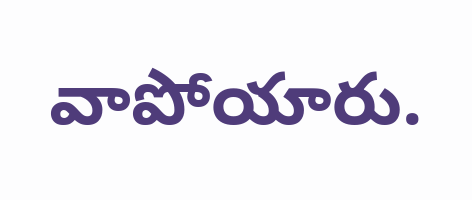వాపోయారు.